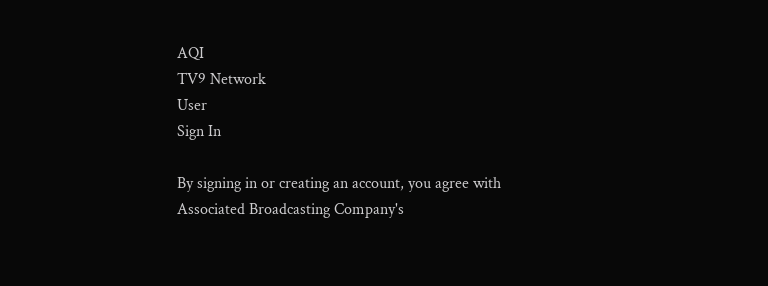AQI
TV9 Network
User
Sign In

By signing in or creating an account, you agree with Associated Broadcasting Company's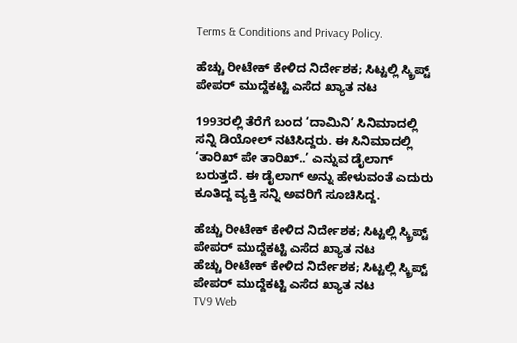Terms & Conditions and Privacy Policy.

ಹೆಚ್ಚು ರೀಟೇಕ್ ಕೇಳಿದ ನಿರ್ದೇಶಕ; ಸಿಟ್ಟಲ್ಲಿ ಸ್ಕ್ರಿಪ್ಟ್ ಪೇಪರ್ ಮುದ್ದೆಕಟ್ಟಿ ಎಸೆದ ಖ್ಯಾತ ನಟ

1993ರಲ್ಲಿ ತೆರೆಗೆ ಬಂದ ‘ದಾಮಿನಿ’ ಸಿನಿಮಾದಲ್ಲಿ ಸನ್ನಿ ಡಿಯೋಲ್ ನಟಿಸಿದ್ದರು. ಈ ಸಿನಿಮಾದಲ್ಲಿ ‘ತಾರಿಖ್ ಪೇ ತಾರಿಖ್..’ ಎನ್ನುವ ಡೈಲಾಗ್ ಬರುತ್ತದೆ. ಈ ಡೈಲಾಗ್ ಅನ್ನು ಹೇಳುವಂತೆ ಎದುರು ಕೂತಿದ್ದ ವ್ಯಕ್ತಿ ಸನ್ನಿ ಅವರಿಗೆ ಸೂಚಿಸಿದ್ದ.

ಹೆಚ್ಚು ರೀಟೇಕ್ ಕೇಳಿದ ನಿರ್ದೇಶಕ; ಸಿಟ್ಟಲ್ಲಿ ಸ್ಕ್ರಿಪ್ಟ್ ಪೇಪರ್ ಮುದ್ದೆಕಟ್ಟಿ ಎಸೆದ ಖ್ಯಾತ ನಟ
ಹೆಚ್ಚು ರೀಟೇಕ್ ಕೇಳಿದ ನಿರ್ದೇಶಕ; ಸಿಟ್ಟಲ್ಲಿ ಸ್ಕ್ರಿಪ್ಟ್ ಪೇಪರ್ ಮುದ್ದೆಕಟ್ಟಿ ಎಸೆದ ಖ್ಯಾತ ನಟ
TV9 Web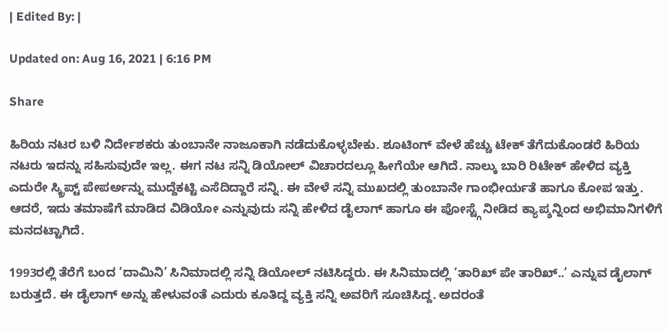| Edited By: |

Updated on: Aug 16, 2021 | 6:16 PM

Share

ಹಿರಿಯ ನಟರ ಬಳಿ ನಿರ್ದೇಶಕರು ತುಂಬಾನೇ ನಾಜೂಕಾಗಿ ನಡೆದುಕೊಳ್ಳಬೇಕು. ಶೂಟಿಂಗ್ ವೇಳೆ ಹೆಚ್ಚು ಟೇಕ್ ತೆಗೆದುಕೊಂಡರೆ ಹಿರಿಯ ನಟರು ಇದನ್ನು ಸಹಿಸುವುದೇ ಇಲ್ಲ. ಈಗ ನಟ ಸನ್ನಿ ಡಿಯೋಲ್ ವಿಚಾರದಲ್ಲೂ ಹೀಗೆಯೇ ಆಗಿದೆ. ನಾಲ್ಕು ಬಾರಿ ರಿಟೇಕ್ ಹೇಳಿದ ವ್ಯಕ್ತಿ ಎದುರೇ ಸ್ಕ್ರಿಪ್ಟ್ ಪೇಪರ್ಅನ್ನು ಮುದ್ದೆಕಟ್ಟಿ ಎಸೆದಿದ್ದಾರೆ ಸನ್ನಿ. ಈ ವೇಳೆ ಸನ್ನಿ ಮುಖದಲ್ಲಿ ತುಂಬಾನೇ ಗಾಂಭೀರ್ಯತೆ ಹಾಗೂ ಕೋಪ ಇತ್ತು. ಆದರೆ, ಇದು ತಮಾಷೆಗೆ ಮಾಡಿದ ವಿಡಿಯೋ ಎನ್ನುವುದು ಸನ್ನಿ ಹೇಳಿದ ಡೈಲಾಗ್ ಹಾಗೂ ಈ ಪೋಸ್ಟ್ಗೆ ನೀಡಿದ ಕ್ಯಾಪ್ಶನ್ನಿಂದ ಅಭಿಮಾನಿಗಳಿಗೆ ಮನದಟ್ಟಾಗಿದೆ.

1993ರಲ್ಲಿ ತೆರೆಗೆ ಬಂದ ‘ದಾಮಿನಿ’ ಸಿನಿಮಾದಲ್ಲಿ ಸನ್ನಿ ಡಿಯೋಲ್ ನಟಿಸಿದ್ದರು. ಈ ಸಿನಿಮಾದಲ್ಲಿ ‘ತಾರಿಖ್ ಪೇ ತಾರಿಖ್..’ ಎನ್ನುವ ಡೈಲಾಗ್ ಬರುತ್ತದೆ. ಈ ಡೈಲಾಗ್ ಅನ್ನು ಹೇಳುವಂತೆ ಎದುರು ಕೂತಿದ್ದ ವ್ಯಕ್ತಿ ಸನ್ನಿ ಅವರಿಗೆ ಸೂಚಿಸಿದ್ದ. ಅದರಂತೆ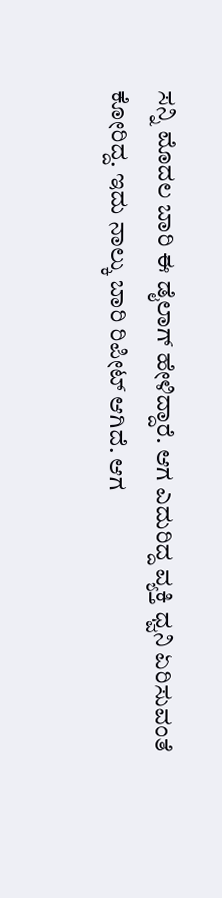ಸನ್ನಿ ಮೊದಲ ಬಾರಿ ಈ ಡೈಲಾಗ್ ಹೇಳಿದ್ದಾರೆ. ಆಗ ಎದುರಿದ್ದ ವ್ಯಕ್ತಿ ಧ್ವನಿ ಏರಿಸುವಂತೆ ಕೋರಿದ್ದ. ಇದು ನಾಲ್ಕು ಬಾರಿ ರಿಪೀಟ್ ಆಗಿದೆ. ಆಗ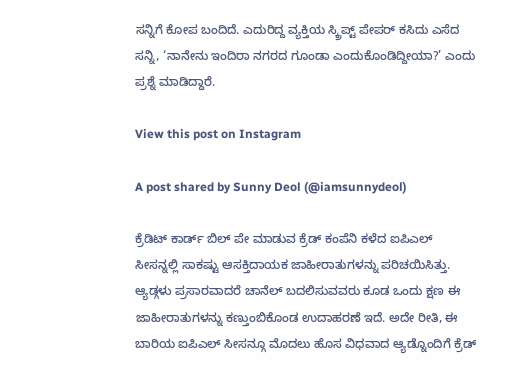ಸನ್ನಿಗೆ ಕೋಪ ಬಂದಿದೆ. ಎದುರಿದ್ದ ವ್ಯಕ್ತಿಯ ಸ್ಕ್ರಿಪ್ಟ್ ಪೇಪರ್ ಕಸಿದು ಎಸೆದ ಸನ್ನಿ, ‘ನಾನೇನು ಇಂದಿರಾ ನಗರದ ಗೂಂಡಾ ಎಂದುಕೊಂಡಿದ್ದೀಯಾ?’ ಎಂದು ಪ್ರಶ್ನೆ ಮಾಡಿದ್ದಾರೆ.

View this post on Instagram

A post shared by Sunny Deol (@iamsunnydeol)

ಕ್ರೆಡಿಟ್ ಕಾರ್ಡ್ ಬಿಲ್ ಪೇ ಮಾಡುವ ಕ್ರೆಡ್ ಕಂಪೆನಿ ಕಳೆದ ಐಪಿಎಲ್ ಸೀಸನ್ನಲ್ಲಿ ಸಾಕಷ್ಟು ಆಸಕ್ತಿದಾಯಕ ಜಾಹೀರಾತುಗಳನ್ನು ಪರಿಚಯಿಸಿತ್ತು. ಆ್ಯಡ್ಗಳು ಪ್ರಸಾರವಾದರೆ ಚಾನೆಲ್ ಬದಲಿಸುವವರು ಕೂಡ ಒಂದು ಕ್ಷಣ ಈ ಜಾಹೀರಾತುಗಳನ್ನು ಕಣ್ತುಂಬಿಕೊಂಡ ಉದಾಹರಣೆ ಇದೆ. ಅದೇ ರೀತಿ, ಈ ಬಾರಿಯ ಐಪಿಎಲ್ ಸೀಸನ್ಗೂ ಮೊದಲು ಹೊಸ ವಿಧವಾದ ಆ್ಯಡ್ನೊಂದಿಗೆ ಕ್ರೆಡ್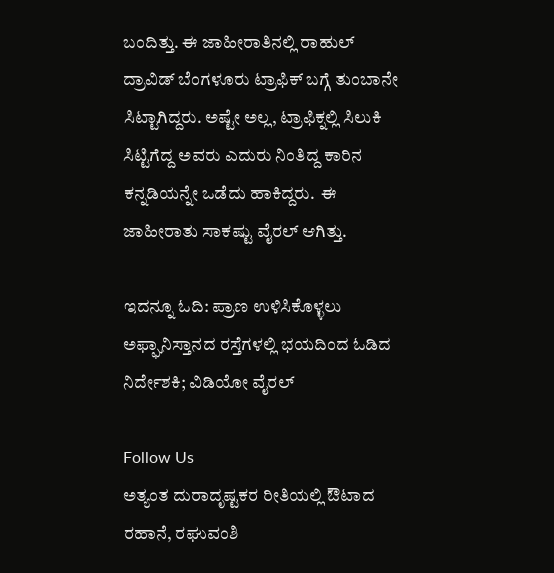ಬಂದಿತ್ತು. ಈ ಜಾಹೀರಾತಿನಲ್ಲಿ ರಾಹುಲ್ ದ್ರಾವಿಡ್ ಬೆಂಗಳೂರು ಟ್ರಾಫಿಕ್ ಬಗ್ಗೆ ತುಂಬಾನೇ ಸಿಟ್ಟಾಗಿದ್ದರು. ಅಷ್ಟೇ ಅಲ್ಲ, ಟ್ರಾಫಿಕ್ನಲ್ಲಿ ಸಿಲುಕಿ ಸಿಟ್ಟಿಗೆದ್ದ ಅವರು ಎದುರು ನಿಂತಿದ್ದ ಕಾರಿನ ಕನ್ನಡಿಯನ್ನೇ ಒಡೆದು ಹಾಕಿದ್ದರು.  ಈ ಜಾಹೀರಾತು ಸಾಕಷ್ಟು ವೈರಲ್ ಆಗಿತ್ತು.

ಇದನ್ನೂ ಓದಿ: ಪ್ರಾಣ ಉಳಿಸಿಕೊಳ್ಳಲು ಅಫ್ಘಾನಿಸ್ತಾನದ ರಸ್ತೆಗಳಲ್ಲಿ ಭಯದಿಂದ ಓಡಿದ ನಿರ್ದೇಶಕಿ; ವಿಡಿಯೋ ವೈರಲ್

Follow Us
ಅತ್ಯಂತ ದುರಾದೃಷ್ಟಕರ ರೀತಿಯಲ್ಲಿ ಔಟಾದ ರಹಾನೆ, ರಘುವಂಶಿ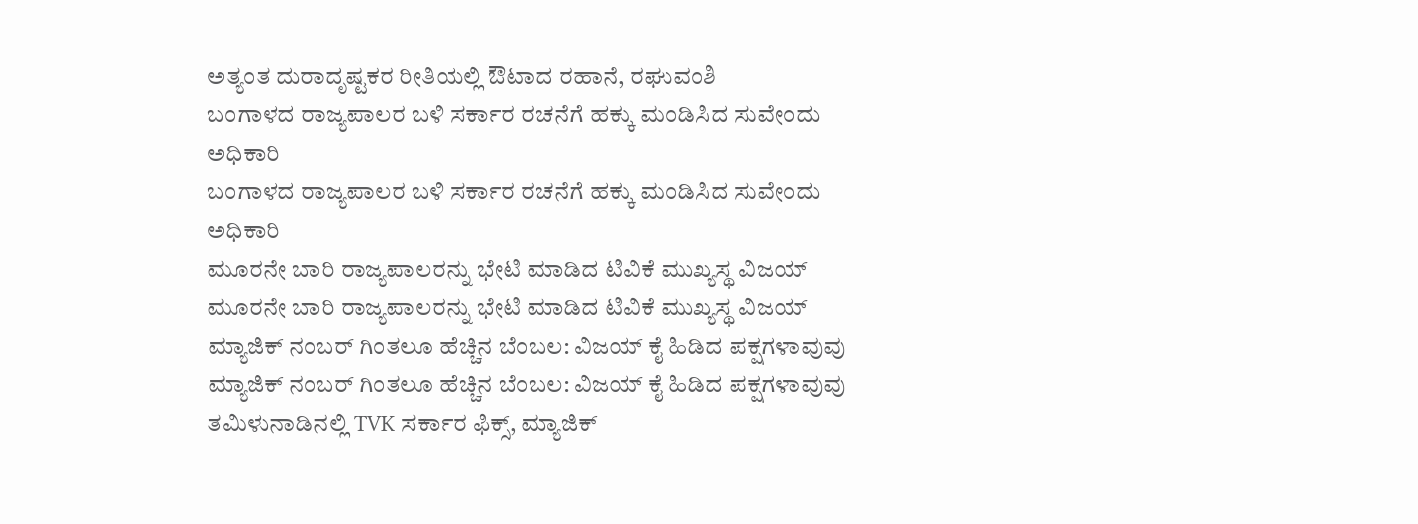ಅತ್ಯಂತ ದುರಾದೃಷ್ಟಕರ ರೀತಿಯಲ್ಲಿ ಔಟಾದ ರಹಾನೆ, ರಘುವಂಶಿ
ಬಂಗಾಳದ ರಾಜ್ಯಪಾಲರ ಬಳಿ ಸರ್ಕಾರ ರಚನೆಗೆ ಹಕ್ಕು ಮಂಡಿಸಿದ ಸುವೇಂದು ಅಧಿಕಾರಿ
ಬಂಗಾಳದ ರಾಜ್ಯಪಾಲರ ಬಳಿ ಸರ್ಕಾರ ರಚನೆಗೆ ಹಕ್ಕು ಮಂಡಿಸಿದ ಸುವೇಂದು ಅಧಿಕಾರಿ
ಮೂರನೇ ಬಾರಿ ರಾಜ್ಯಪಾಲರನ್ನು ಭೇಟಿ ಮಾಡಿದ ಟಿವಿಕೆ ಮುಖ್ಯಸ್ಥ ವಿಜಯ್
ಮೂರನೇ ಬಾರಿ ರಾಜ್ಯಪಾಲರನ್ನು ಭೇಟಿ ಮಾಡಿದ ಟಿವಿಕೆ ಮುಖ್ಯಸ್ಥ ವಿಜಯ್
ಮ್ಯಾಜಿಕ್ ನಂಬರ್ ಗಿಂತಲೂ ಹೆಚ್ಚಿನ ಬೆಂಬಲ: ವಿಜಯ್ ಕೈ ಹಿಡಿದ ಪಕ್ಷಗಳಾವುವು
ಮ್ಯಾಜಿಕ್ ನಂಬರ್ ಗಿಂತಲೂ ಹೆಚ್ಚಿನ ಬೆಂಬಲ: ವಿಜಯ್ ಕೈ ಹಿಡಿದ ಪಕ್ಷಗಳಾವುವು
ತಮಿಳುನಾಡಿನಲ್ಲಿ TVK ಸರ್ಕಾರ ಫಿಕ್ಸ್‌, ಮ್ಯಾಜಿಕ್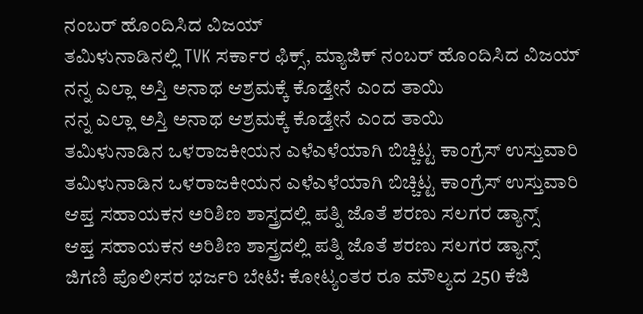ನಂಬರ್ ಹೊಂದಿಸಿದ ವಿಜಯ್
ತಮಿಳುನಾಡಿನಲ್ಲಿ TVK ಸರ್ಕಾರ ಫಿಕ್ಸ್‌, ಮ್ಯಾಜಿಕ್ ನಂಬರ್ ಹೊಂದಿಸಿದ ವಿಜಯ್
ನನ್ನ ಎಲ್ಲಾ ಅಸ್ತಿ ಅನಾಥ ಆಶ್ರಮಕ್ಕೆ ಕೊಡ್ತೇನೆ ಎಂದ ತಾಯಿ
ನನ್ನ ಎಲ್ಲಾ ಅಸ್ತಿ ಅನಾಥ ಆಶ್ರಮಕ್ಕೆ ಕೊಡ್ತೇನೆ ಎಂದ ತಾಯಿ
ತಮಿಳುನಾಡಿನ ಒಳರಾಜಕೀಯನ ಎಳೆಎಳೆಯಾಗಿ ಬಿಚ್ಚಿಟ್ಟ ಕಾಂಗ್ರೆಸ್ ಉಸ್ತುವಾರಿ
ತಮಿಳುನಾಡಿನ ಒಳರಾಜಕೀಯನ ಎಳೆಎಳೆಯಾಗಿ ಬಿಚ್ಚಿಟ್ಟ ಕಾಂಗ್ರೆಸ್ ಉಸ್ತುವಾರಿ
ಆಪ್ತ ಸಹಾಯಕನ ಅರಿಶಿಣ ಶಾಸ್ತ್ರದಲ್ಲಿ ಪತ್ನಿ ಜೊತೆ ಶರಣು ಸಲಗರ ಡ್ಯಾನ್ಸ್
ಆಪ್ತ ಸಹಾಯಕನ ಅರಿಶಿಣ ಶಾಸ್ತ್ರದಲ್ಲಿ ಪತ್ನಿ ಜೊತೆ ಶರಣು ಸಲಗರ ಡ್ಯಾನ್ಸ್
ಜಿಗಣಿ ಪೊಲೀಸರ ಭರ್ಜರಿ ಬೇಟೆ: ಕೋಟ್ಯಂತರ ರೂ ಮೌಲ್ಯದ 250 ಕೆಜಿ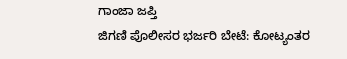ಗಾಂಜಾ ಜಪ್ತಿ
ಜಿಗಣಿ ಪೊಲೀಸರ ಭರ್ಜರಿ ಬೇಟೆ: ಕೋಟ್ಯಂತರ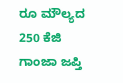ರೂ ಮೌಲ್ಯದ 250 ಕೆಜಿ ಗಾಂಜಾ ಜಪ್ತಿ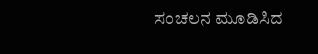ಸಂಚಲನ ಮೂಡಿಸಿದ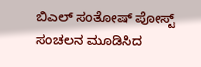ಬಿಎಲ್ ಸಂತೋಷ್ ಪೋಸ್ಟ್
ಸಂಚಲನ ಮೂಡಿಸಿದ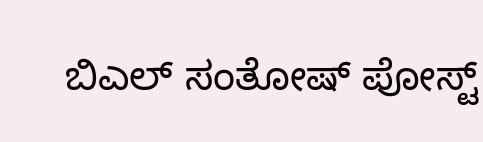ಬಿಎಲ್ ಸಂತೋಷ್ ಪೋಸ್ಟ್